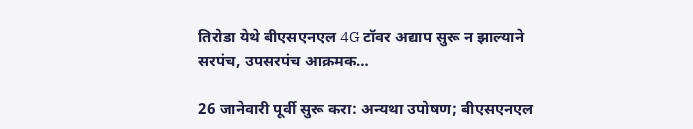तिरोडा येथे बीएसएनएल 4G टॉवर अद्याप सुरू न झाल्याने सरपंच, उपसरपंच आक्रमक…

26 जानेवारी पूर्वी सुरू करा: अन्यथा उपोषण; बीएसएनएल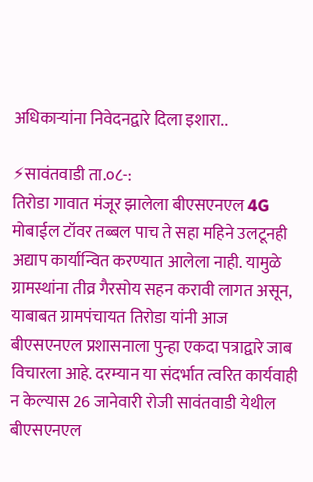अधिकाऱ्यांना निवेदनद्वारे दिला इशारा..

⚡सावंतवाडी ता.०८-:
तिरोडा गावात मंजूर झालेला बीएसएनएल 4G मोबाईल टॉवर तब्बल पाच ते सहा महिने उलटूनही अद्याप कार्यान्वित करण्यात आलेला नाही. यामुळे ग्रामस्थांना तीव्र गैरसोय सहन करावी लागत असून, याबाबत ग्रामपंचायत तिरोडा यांनी आज बीएसएनएल प्रशासनाला पुन्हा एकदा पत्राद्वारे जाब विचारला आहे. दरम्यान या संदर्भात त्वरित कार्यवाही न केल्यास 26 जानेवारी रोजी सावंतवाडी येथील बीएसएनएल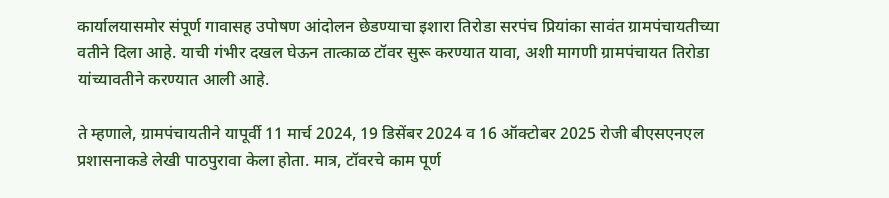कार्यालयासमोर संपूर्ण गावासह उपोषण आंदोलन छेडण्याचा इशारा तिरोडा सरपंच प्रियांका सावंत ग्रामपंचायतीच्या वतीने दिला आहे. याची गंभीर दखल घेऊन तात्काळ टॉवर सुरू करण्यात यावा, अशी मागणी ग्रामपंचायत तिरोडा यांच्यावतीने करण्यात आली आहे.

ते म्हणाले, ग्रामपंचायतीने यापूर्वी 11 मार्च 2024, 19 डिसेंबर 2024 व 16 ऑक्टोबर 2025 रोजी बीएसएनएल प्रशासनाकडे लेखी पाठपुरावा केला होता. मात्र, टॉवरचे काम पूर्ण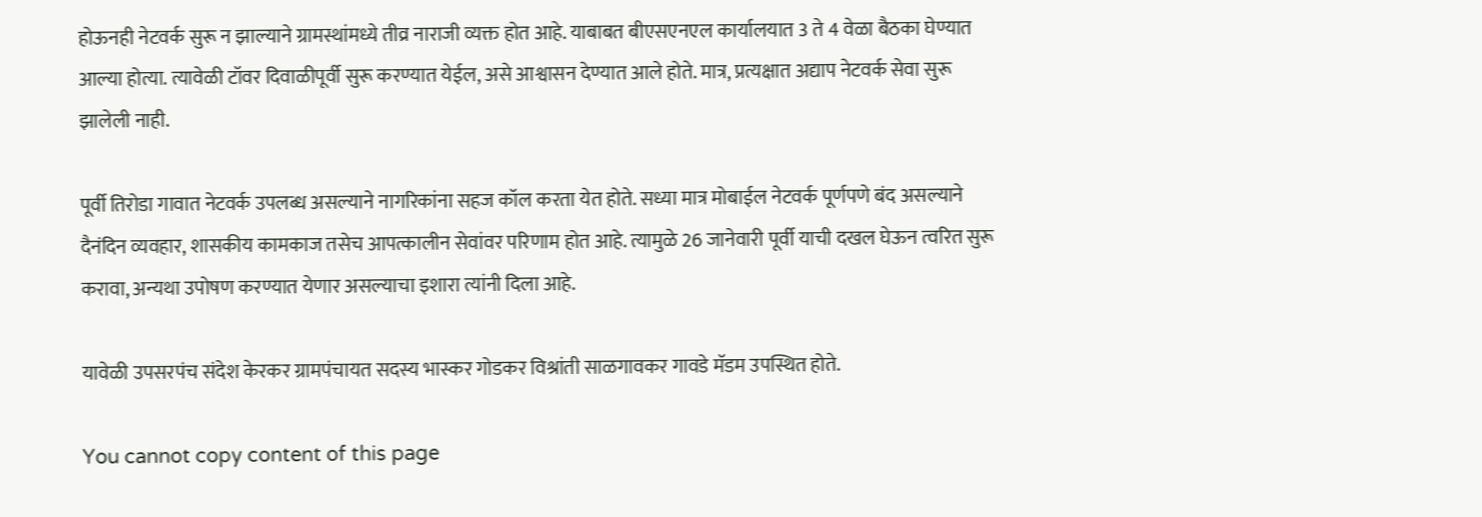होऊनही नेटवर्क सुरू न झाल्याने ग्रामस्थांमध्ये तीव्र नाराजी व्यक्त होत आहे. याबाबत बीएसएनएल कार्यालयात 3 ते 4 वेळा बैठका घेण्यात आल्या होत्या. त्यावेळी टॉवर दिवाळीपूर्वी सुरू करण्यात येईल, असे आश्वासन देण्यात आले होते. मात्र, प्रत्यक्षात अद्याप नेटवर्क सेवा सुरू झालेली नाही.

पूर्वी तिरोडा गावात नेटवर्क उपलब्ध असल्याने नागरिकांना सहज कॉल करता येत होते. सध्या मात्र मोबाईल नेटवर्क पूर्णपणे बंद असल्याने दैनंदिन व्यवहार, शासकीय कामकाज तसेच आपत्कालीन सेवांवर परिणाम होत आहे. त्यामुळे 26 जानेवारी पूर्वी याची दखल घेऊन त्वरित सुरू करावा, अन्यथा उपोषण करण्यात येणार असल्याचा इशारा त्यांनी दिला आहे.

यावेळी उपसरपंच संदेश केरकर ग्रामपंचायत सदस्य भास्कर गोडकर विश्रांती साळगावकर गावडे मॅडम उपस्थित होते.

You cannot copy content of this page